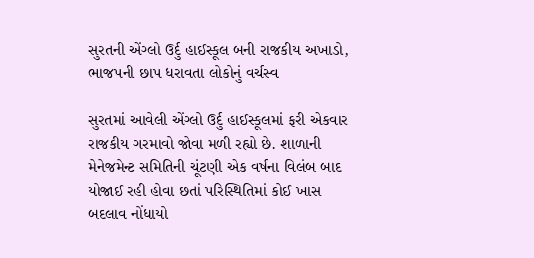સુરતની એંગ્લો ઉર્દુ હાઈસ્કૂલ બની રાજકીય અખાડો, ભાજપની છાપ ધરાવતા લોકોનું વર્ચસ્વ

સુરતમાં આવેલી એંગ્લો ઉર્દુ હાઈસ્કૂલમાં ફરી એકવાર રાજકીય ગરમાવો જોવા મળી રહ્યો છે. શાળાની મેનેજમેન્ટ સમિતિની ચૂંટણી એક વર્ષના વિલંબ બાદ યોજાઈ રહી હોવા છતાં પરિસ્થિતિમાં કોઈ ખાસ બદલાવ નોંધાયો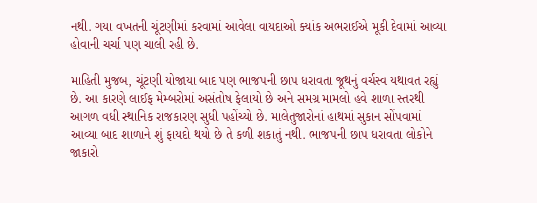નથી. ગયા વખતની ચૂંટણીમાં કરવામાં આવેલા વાયદાઓ ક્યાંક અભરાઈએ મૂકી દેવામાં આવ્યા હોવાની ચર્ચા પણ ચાલી રહી છે.

માહિતી મુજબ, ચૂંટણી યોજાયા બાદ પણ ભાજપની છાપ ધરાવતા જૂથનું વર્ચસ્વ યથાવત રહ્યું છે. આ કારણે લાઈફ મેમ્બરોમાં અસંતોષ ફેલાયો છે અને સમગ્ર મામલો હવે શાળા સ્તરથી આગળ વધી સ્થાનિક રાજકારણ સુધી પહોંચ્યો છે. માલેતુજારોનાં હાથમાં સુકાન સોંપવામાં આવ્યા બાદ શાળાને શું ફાયદો થયો છે તે કળી શકાતું નથી. ભાજપની છાપ ધરાવતા લોકોને જાકારો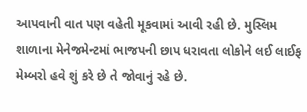આપવાની વાત પણ વહેતી મૂકવામાં આવી રહી છે. મુસ્લિમ શાળાના મેનેજમેન્ટમાં ભાજપની છાપ ધરાવતા લોકોને લઈ લાઈફ મેમ્બરો હવે શું કરે છે તે જોવાનું રહે છે.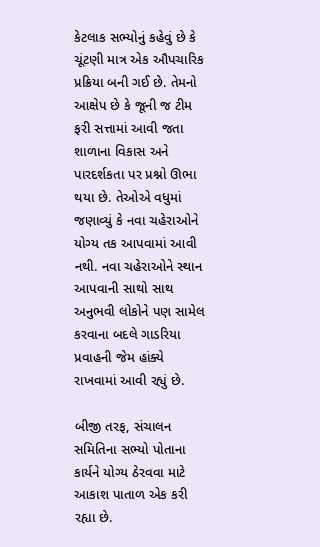કેટલાક સભ્યોનું કહેવું છે કે ચૂંટણી માત્ર એક ઔપચારિક પ્રક્રિયા બની ગઈ છે. તેમનો આક્ષેપ છે કે જૂની જ ટીમ ફરી સત્તામાં આવી જતા શાળાના વિકાસ અને પારદર્શકતા પર પ્રશ્નો ઊભા થયા છે. તેઓએ વધુમાં જણાવ્યું કે નવા ચહેરાઓને યોગ્ય તક આપવામાં આવી નથી. નવા ચહેરાઓને સ્થાન આપવાની સાથો સાથ અનુભવી લોકોને પણ સામેલ કરવાના બદલે ગાડરિયા પ્રવાહની જેમ હાંક્યે રાખવામાં આવી રહ્યું છે.

બીજી તરફ, સંચાલન સમિતિના સભ્યો પોતાના કાર્યને યોગ્ય ઠેરવવા માટે આકાશ પાતાળ એક કરી રહ્યા છે.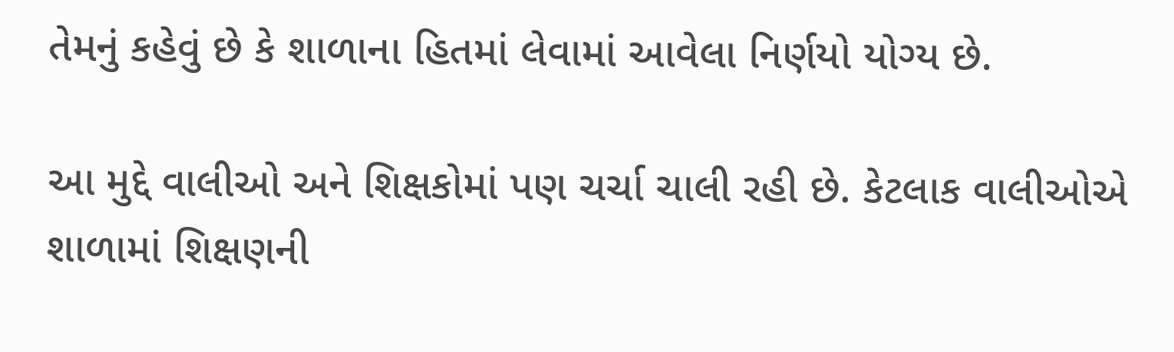તેમનું કહેવું છે કે શાળાના હિતમાં લેવામાં આવેલા નિર્ણયો યોગ્ય છે.

આ મુદ્દે વાલીઓ અને શિક્ષકોમાં પણ ચર્ચા ચાલી રહી છે. કેટલાક વાલીઓએ શાળામાં શિક્ષણની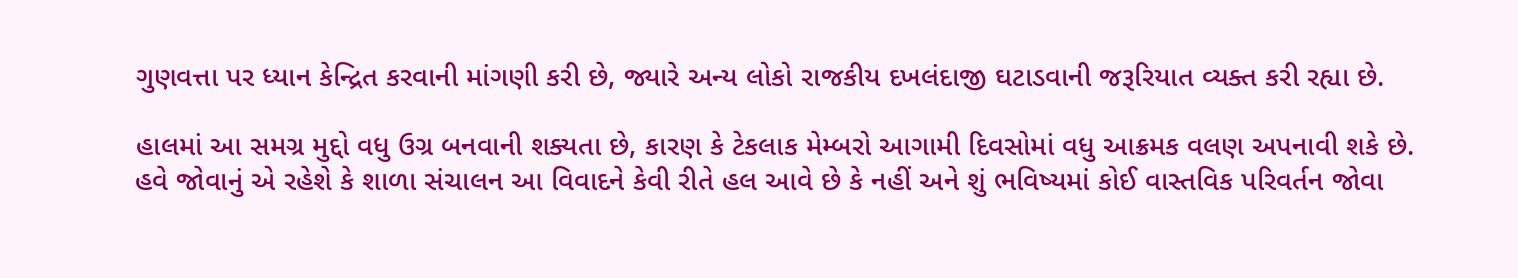ગુણવત્તા પર ધ્યાન કેન્દ્રિત કરવાની માંગણી કરી છે, જ્યારે અન્ય લોકો રાજકીય દખલંદાજી ઘટાડવાની જરૂરિયાત વ્યક્ત કરી રહ્યા છે.

હાલમાં આ સમગ્ર મુદ્દો વધુ ઉગ્ર બનવાની શક્યતા છે, કારણ કે ટેકલાક મેમ્બરો આગામી દિવસોમાં વધુ આક્રમક વલણ અપનાવી શકે છે. હવે જોવાનું એ રહેશે કે શાળા સંચાલન આ વિવાદને કેવી રીતે હલ આવે છે કે નહીં અને શું ભવિષ્યમાં કોઈ વાસ્તવિક પરિવર્તન જોવા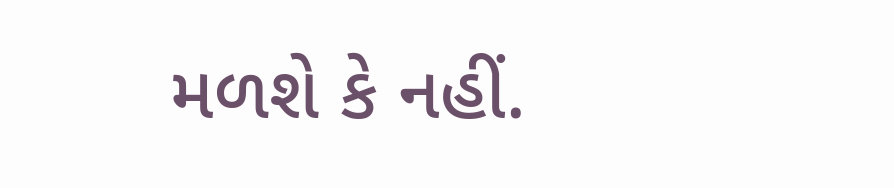મળશે કે નહીં.